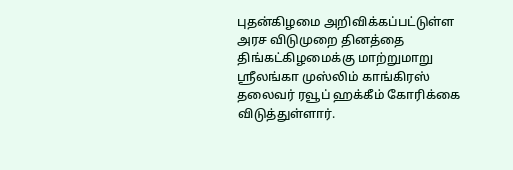புதன்கிழமை அறிவிக்கப்பட்டுள்ள அரச விடுமுறை தினத்தை திங்கட்கிழமைக்கு மாற்றுமாறு ஸ்ரீலங்கா முஸ்லிம் காங்கிரஸ் தலைவர் ரவூப் ஹக்கீம் கோரிக்கை விடுத்துள்ளார்.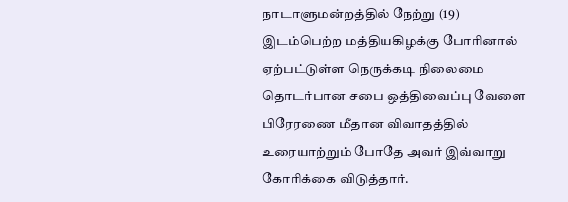நாடாளுமன்றத்தில் நேற்று (19) இடம்பெற்ற மத்தியகிழக்கு போரினால் ஏற்பட்டுள்ள நெருக்கடி நிலைமை தொடர்பான சபை ஒத்திவைப்பு வேளை பிரேரணை மீதான விவாதத்தில் உரையாற்றும் போதே அவர் இவ்வாறு கோரிக்கை விடுத்தார்.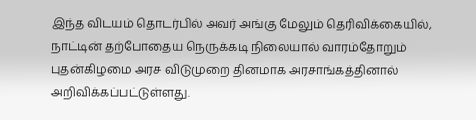இந்த விடயம் தொடர்பில் அவர் அங்கு மேலும் தெரிவிக்கையில்,
நாட்டின் தற்போதைய நெருக்கடி நிலையால் வாரம்தோறும் புதன்கிழமை அரச விடுமுறை தினமாக அரசாங்கத்தினால் அறிவிக்கப்பட்டுள்ளது.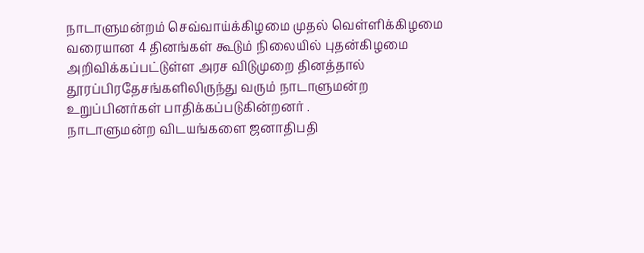நாடாளுமன்றம் செவ்வாய்க்கிழமை முதல் வெள்ளிக்கிழமை வரையான 4 தினங்கள் கூடும் நிலையில் புதன்கிழமை அறிவிக்கப்பட்டுள்ள அரச விடுமுறை தினத்தால் தூரப்பிரதேசங்களிலிருந்து வரும் நாடாளுமன்ற உறுப்பினர்கள் பாதிக்கப்படுகின்றனர் .
நாடாளுமன்ற விடயங்களை ஜனாதிபதி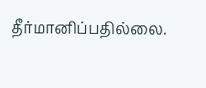தீர்மானிப்பதில்லை.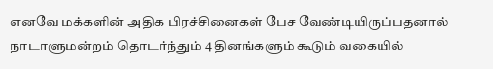எனவே மக்களின் அதிக பிரச்சினைகள் பேச வேண்டியிருப்பதனால் நாடாளுமன்றம் தொடர்ந்தும் 4 தினங்களும் கூடும் வகையில்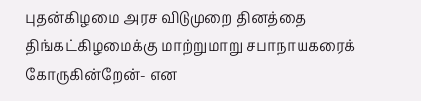புதன்கிழமை அரச விடுமுறை தினத்தை திங்கட்கிழமைக்கு மாற்றுமாறு சபாநாயகரைக் கோருகின்றேன்- என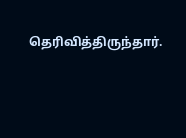தெரிவித்திருந்தார்.